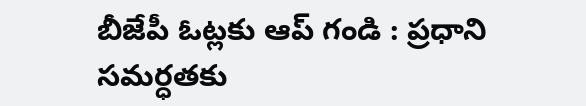బీజేపీ ఓట్లకు ఆప్ గండి : ప్రధాని సమర్ధతకు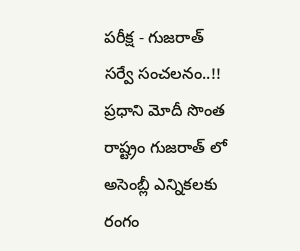పరీక్ష - గుజరాత్ సర్వే సంచలనం..!!
ప్రధాని మోదీ సొంత రాష్ట్రం గుజరాత్ లో అసెంబ్లీ ఎన్నికలకు రంగం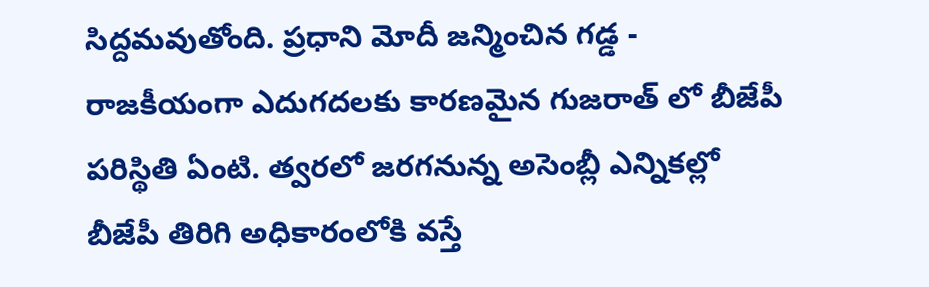సిద్దమవుతోంది. ప్రధాని మోదీ జన్మించిన గడ్డ - రాజకీయంగా ఎదుగదలకు కారణమైన గుజరాత్ లో బీజేపీ పరిస్థితి ఏంటి. త్వరలో జరగనున్న అసెంబ్లీ ఎన్నికల్లో బీజేపీ తిరిగి అధికారంలోకి వస్తే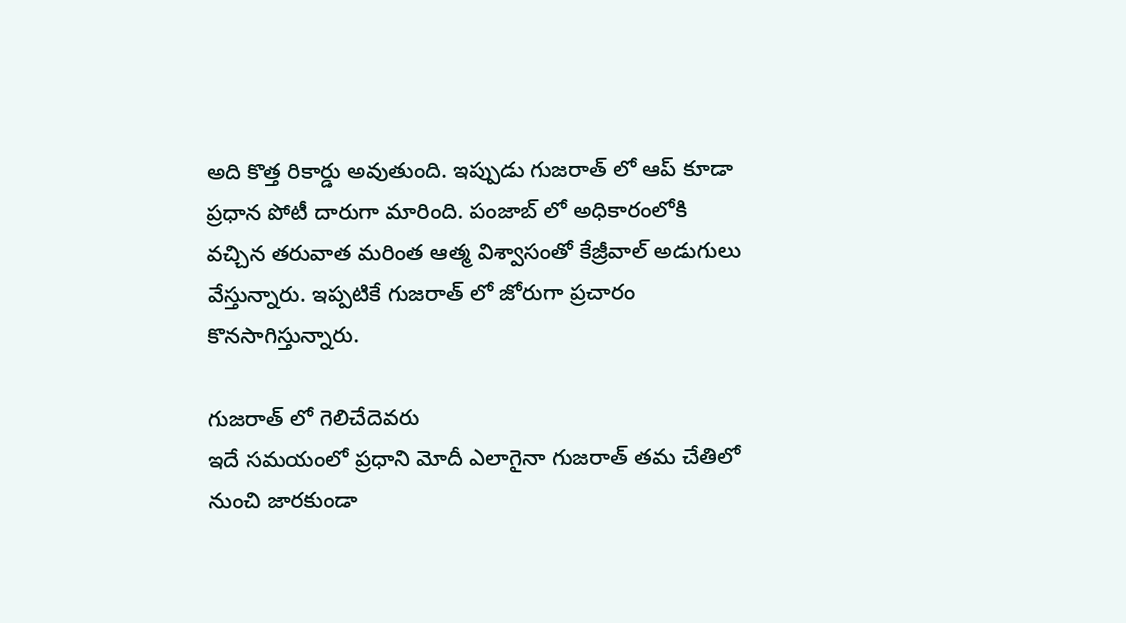అది కొత్త రికార్డు అవుతుంది. ఇప్పుడు గుజరాత్ లో ఆప్ కూడా ప్రధాన పోటీ దారుగా మారింది. పంజాబ్ లో అధికారంలోకి వచ్చిన తరువాత మరింత ఆత్మ విశ్వాసంతో కేజ్రీవాల్ అడుగులు వేస్తున్నారు. ఇప్పటికే గుజరాత్ లో జోరుగా ప్రచారం కొనసాగిస్తున్నారు.

గుజరాత్ లో గెలిచేదెవరు
ఇదే సమయంలో ప్రధాని మోదీ ఎలాగైనా గుజరాత్ తమ చేతిలో నుంచి జారకుండా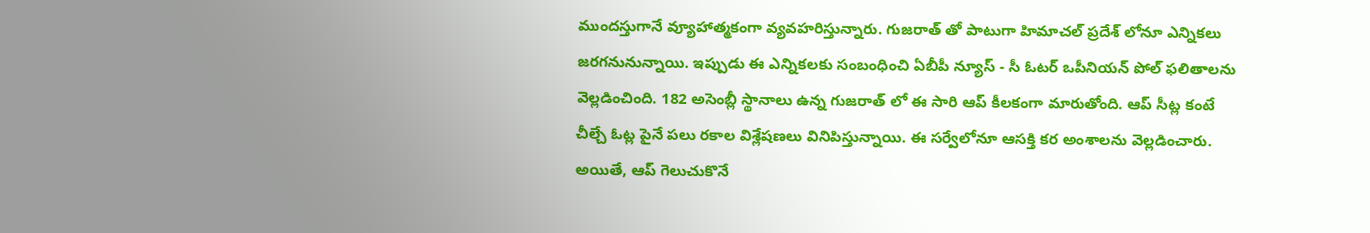ముందస్తుగానే వ్యూహాత్మకంగా వ్యవహరిస్తున్నారు. గుజరాత్ తో పాటుగా హిమాచల్ ప్రదేశ్ లోనూ ఎన్నికలు జరగనునున్నాయి. ఇప్పుడు ఈ ఎన్నికలకు సంబంధించి ఏబీపీ న్యూస్ - సీ ఓటర్ ఒపీనియన్ పోల్ ఫలితాలను వెల్లడించింది. 182 అసెంబ్లీ స్థానాలు ఉన్న గుజరాత్ లో ఈ సారి ఆప్ కీలకంగా మారుతోంది. ఆప్ సీట్ల కంటే చీల్చే ఓట్ల పైనే పలు రకాల విశ్లేషణలు వినిపిస్తున్నాయి. ఈ సర్వేలోనూ ఆసక్తి కర అంశాలను వెల్లడించారు. అయితే, ఆప్ గెలుచుకొనే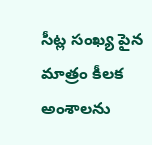సీట్ల సంఖ్య పైన మాత్రం కీలక అంశాలను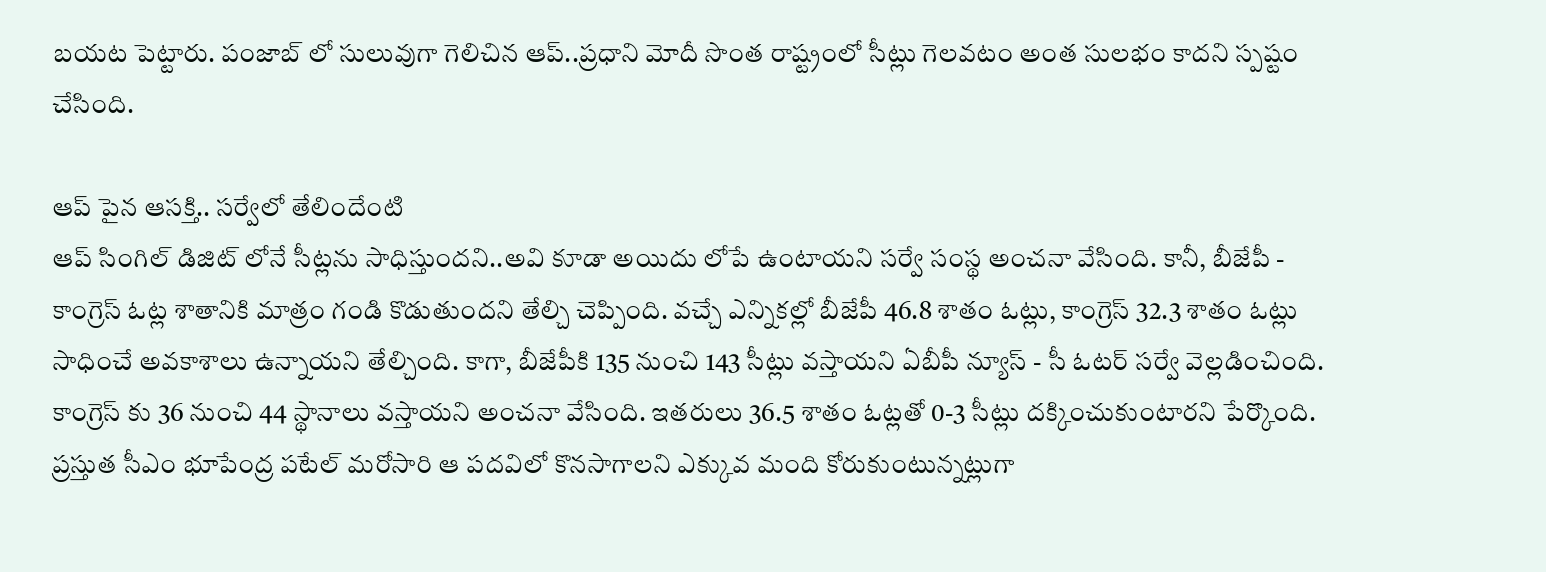బయట పెట్టారు. పంజాబ్ లో సులువుగా గెలిచిన ఆప్..ప్రధాని మోదీ సొంత రాష్ట్రంలో సీట్లు గెలవటం అంత సులభం కాదని స్పష్టం చేసింది.

ఆప్ పైన ఆసక్తి.. సర్వేలో తేలిందేంటి
ఆప్ సింగిల్ డిజిట్ లోనే సీట్లను సాధిస్తుందని..అవి కూడా అయిదు లోపే ఉంటాయని సర్వే సంస్థ అంచనా వేసింది. కానీ, బీజేపీ - కాంగ్రెస్ ఓట్ల శాతానికి మాత్రం గండి కొడుతుందని తేల్చి చెప్పింది. వచ్చే ఎన్నికల్లో బీజేపీ 46.8 శాతం ఓట్లు, కాంగ్రెస్ 32.3 శాతం ఓట్లు సాధించే అవకాశాలు ఉన్నాయని తేల్చింది. కాగా, బీజేపీకి 135 నుంచి 143 సీట్లు వస్తాయని ఏబీపీ న్యూస్ - సీ ఓటర్ సర్వే వెల్లడించింది. కాంగ్రెస్ కు 36 నుంచి 44 స్థానాలు వస్తాయని అంచనా వేసింది. ఇతరులు 36.5 శాతం ఓట్లతో 0-3 సీట్లు దక్కించుకుంటారని పేర్కొంది. ప్రస్తుత సీఎం భూపేంద్ర పటేల్ మరోసారి ఆ పదవిలో కొనసాగాలని ఎక్కువ మంది కోరుకుంటున్నట్లుగా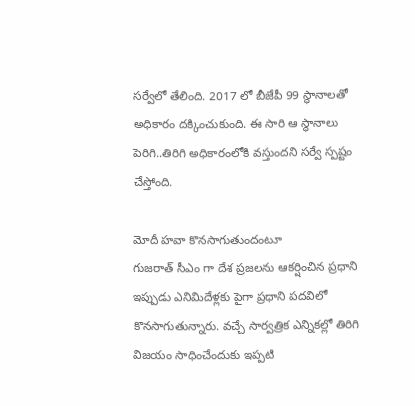సర్వేలో తేలింది. 2017 లో బీజేపీ 99 స్థానాలతో అధికారం దక్కించుకుంది. ఈ సారి ఆ స్థానాలు పెరిగి..తిరిగి అధికారంలోకి వస్తుందని సర్వే స్పష్టం చేస్తోంది.

మోదీ హవా కొనసాగుతుందంటూ
గుజరాత్ సీఎం గా దేశ ప్రజలను ఆకర్షించిన ప్రధాని ఇప్పుడు ఎనిమిదేళ్లకు పైగా ప్రధాని పదవిలో కొనసాగుతున్నారు. వచ్చే సార్వత్రిక ఎన్నికల్లో తిరిగి విజయం సాధించేందుకు ఇప్పటి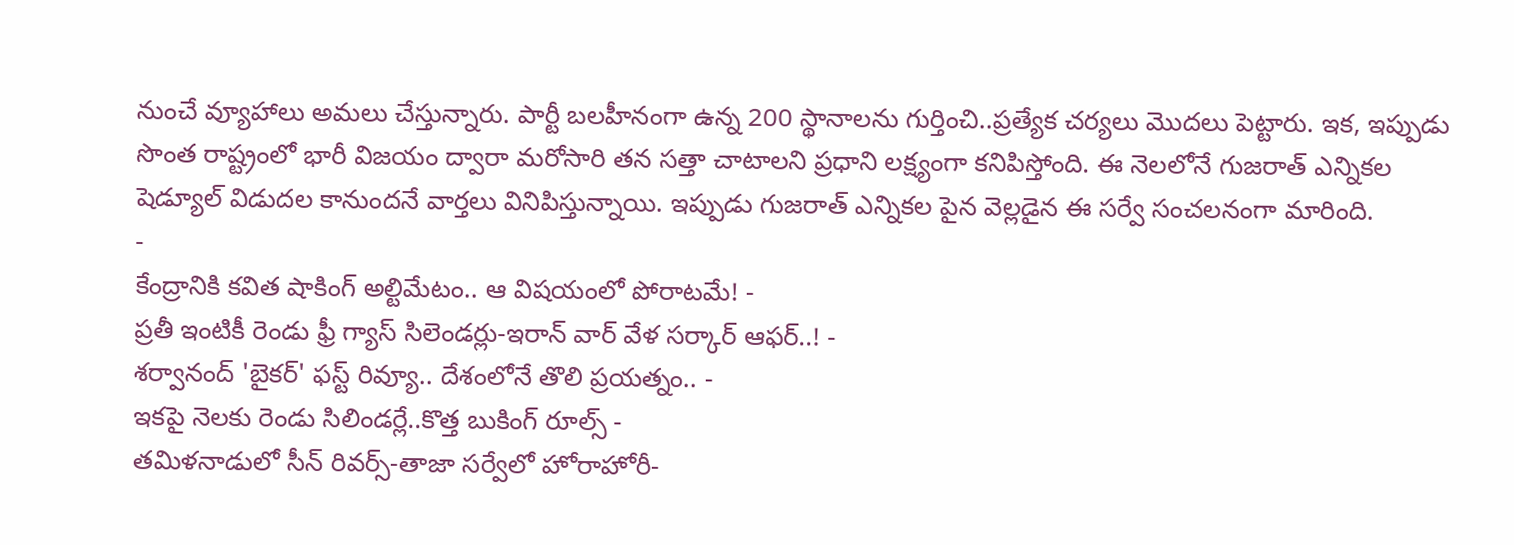నుంచే వ్యూహాలు అమలు చేస్తున్నారు. పార్టీ బలహీనంగా ఉన్న 200 స్థానాలను గుర్తించి..ప్రత్యేక చర్యలు మొదలు పెట్టారు. ఇక, ఇప్పుడు సొంత రాష్ట్రంలో భారీ విజయం ద్వారా మరోసారి తన సత్తా చాటాలని ప్రధాని లక్ష్యంగా కనిపిస్తోంది. ఈ నెలలోనే గుజరాత్ ఎన్నికల షెడ్యూల్ విడుదల కానుందనే వార్తలు వినిపిస్తున్నాయి. ఇప్పుడు గుజరాత్ ఎన్నికల పైన వెల్లడైన ఈ సర్వే సంచలనంగా మారింది.
-
కేంద్రానికి కవిత షాకింగ్ అల్టిమేటం.. ఆ విషయంలో పోరాటమే! -
ప్రతీ ఇంటికీ రెండు ఫ్రీ గ్యాస్ సిలెండర్లు-ఇరాన్ వార్ వేళ సర్కార్ ఆఫర్..! -
శర్వానంద్ 'బైకర్' ఫస్ట్ రివ్యూ.. దేశంలోనే తొలి ప్రయత్నం.. -
ఇకపై నెలకు రెండు సిలిండర్లే..కొత్త బుకింగ్ రూల్స్ -
తమిళనాడులో సీన్ రివర్స్-తాజా సర్వేలో హోరాహోరీ-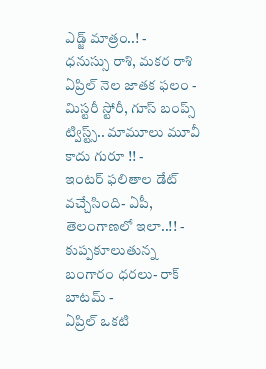ఎడ్జ్ మాత్రం..! -
ధనుస్సు రాశి, మకర రాశి ఏప్రిల్ నెల జాతక ఫలం -
మిస్టరీ స్టోరీ, గూస్ బంప్స్ ట్విస్ట్స్.. మామూలు మూవీ కాదు గురూ !! -
ఇంటర్ ఫలితాల డేట్ వచ్చేసింది- ఏపీ, తెలంగాణలో ఇలా..!! -
కుప్పకూలుతున్న బంగారం ధరలు- రాక్ బాటమ్ -
ఏప్రిల్ ఒకటి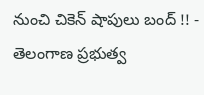నుంచి చికెన్ షాపులు బంద్ !! -
తెలంగాణ ప్రభుత్వ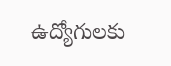ఉద్యోగులకు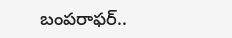బంపరాఫర్..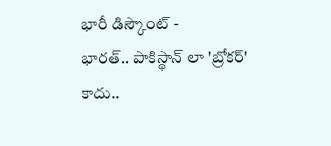భారీ డిస్కౌంట్ -
భారత్.. పాకిస్థాన్ లా 'బ్రోకర్' కాదు..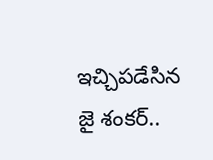ఇచ్చిపడేసిన జై శంకర్..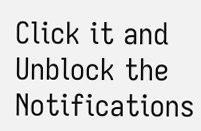Click it and Unblock the Notifications